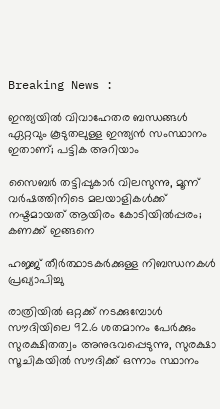Breaking News :

ഇന്ത്യയില്‍ വിവാഹേതര ബന്ധങ്ങള്‍ ഏറ്റവും കൂടുതലുള്ള ഇന്ത്യന്‍ സംസ്ഥാനം ഇതാണ്; പട്ടിക അറിയാം

സൈബര്‍ തട്ടിപ്പുകാര്‍ വിലസുന്നു, മൂന്ന് വര്‍ഷത്തിനിടെ മലയാളികള്‍ക്ക് നഷ്ടമായത് ആയിരം കോടിയില്‍പ്പരം; കണക്ക് ഇങ്ങനെ

ഹജ്ജ് തീർത്ഥാടകർക്കുള്ള നിബന്ധനകൾ പ്രഖ്യാപിച്ചു

രാത്രിയിൽ ഒറ്റക്ക് നടക്കുമ്പോൾ സൗദിയിലെ 92.6 ശതമാനം പേർക്കും സുരക്ഷിതത്വം അനുഭവപ്പെടുന്നു, സുരക്ഷാ സൂചികയിൽ സൗദിക്ക് ഒന്നാം സ്ഥാനം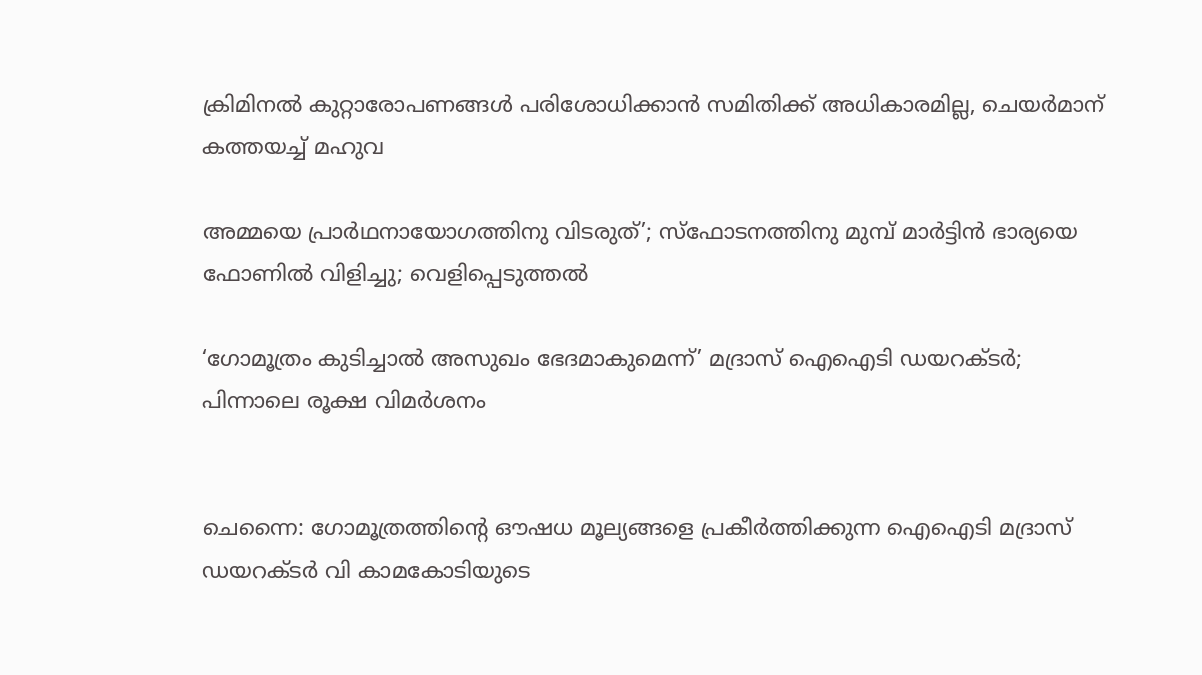ക്രിമിനല്‍ കുറ്റാരോപണങ്ങള്‍ പരിശോധിക്കാന്‍ സമിതിക്ക്‌ അധികാരമില്ല, ചെയര്‍മാന്‌ കത്തയച്ച് മഹുവ

അമ്മയെ പ്രാര്‍ഥനായോഗത്തിനു വിടരുത്’; സ്‌ഫോടനത്തിനു മുമ്പ് മാര്‍ട്ടിന്‍ ഭാര്യയെ ഫോണില്‍ വിളിച്ചു; വെളിപ്പെടുത്തല്‍

‘ഗോമൂത്രം കുടിച്ചാല്‍ അസുഖം ഭേദമാകുമെന്ന്’ മദ്രാസ് ഐഐടി ഡയറക്‌ടര്‍; പിന്നാലെ രൂക്ഷ വിമര്‍ശനം


ചെന്നൈ: ഗോമൂത്രത്തിന്‍റെ ഔഷധ മൂല്യങ്ങളെ പ്രകീര്‍ത്തിക്കുന്ന ഐഐടി മദ്രാസ് ഡയറക്‌ടർ വി കാമകോടിയുടെ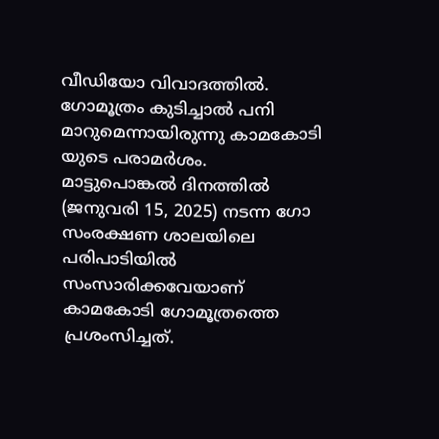വീഡിയോ വിവാദത്തിൽ. ഗോമൂത്രം കുടിച്ചാല്‍ പനി മാറുമെന്നായിരുന്നു കാമകോടി യുടെ പരാമര്‍ശം. മാട്ടുപൊങ്കൽ ദിനത്തിൽ (ജനുവരി 15, 2025) നടന്ന ഗോ സംരക്ഷണ ശാലയിലെ പരിപാടിയിൽ സംസാരിക്കവേയാണ് കാമകോടി ഗോമൂത്രത്തെ പ്രശംസിച്ചത്.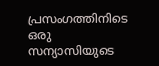പ്രസംഗത്തിനിടെ ഒരു സന്യാസിയുടെ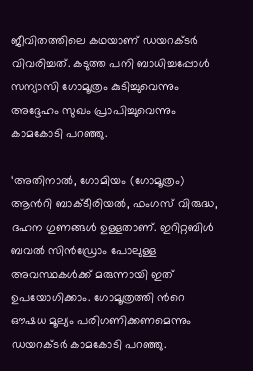ജീവിതത്തിലെ കഥയാണ് ഡയറക്‌ടര്‍ വിവരിച്ചത്. കടുത്ത പനി ബാധിച്ചപ്പോൾ സന്യാസി ഗോമൂത്രം കുടിച്ചുവെന്നും അദ്ദേഹം സുഖം പ്രാപിച്ചുവെന്നും കാമകോടി പറഞ്ഞു.

‘അതിനാൽ, ഗോമിയം (ഗോമൂത്രം) ആന്‍റി ബാക്‌ടീരിയൽ, ഫംഗസ് വിരുദ്ധ, ദഹന ഗുണങ്ങൾ ഉള്ളതാണ്. ഇറിറ്റബിൾ ബവൽ സിൻഡ്രോം പോലുള്ള അവസ്ഥകൾക്ക് മരുന്നായി ഇത് ഉപയോഗിക്കാം. ഗോമൂത്രത്തി ന്‍റെ ഔഷധ മൂല്യം പരിഗണിക്കണമെന്നും ഡയറക്‌ടർ കാമകോടി പറഞ്ഞു.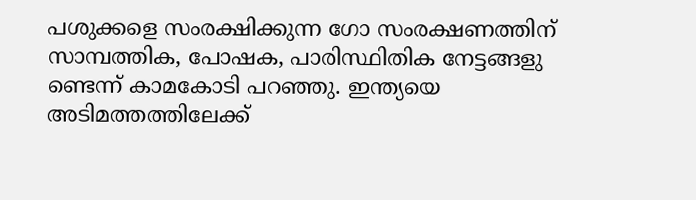പശുക്കളെ സംരക്ഷിക്കുന്ന ഗോ സംരക്ഷണത്തിന് സാമ്പത്തിക, പോഷക, പാരിസ്ഥിതിക നേട്ടങ്ങളു ണ്ടെന്ന് കാമകോടി പറഞ്ഞു. ഇന്ത്യയെ അടിമത്തത്തിലേക്ക്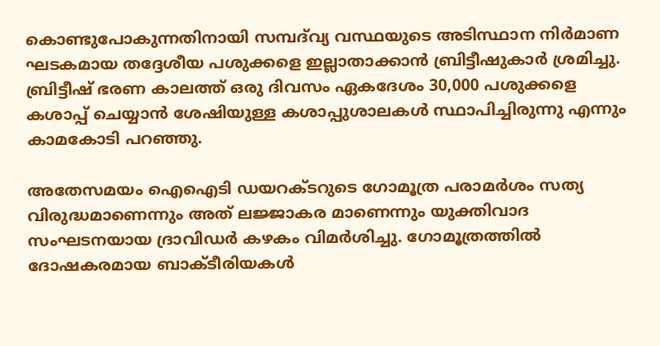കൊണ്ടുപോകുന്നതിനായി സമ്പദ്‌വ്യ വസ്ഥയുടെ അടിസ്ഥാന നിർമാണ ഘടകമായ തദ്ദേശീയ പശുക്കളെ ഇല്ലാതാക്കാൻ ബ്രിട്ടീഷുകാർ ശ്രമിച്ചു. ബ്രിട്ടീഷ് ഭരണ കാലത്ത് ഒരു ദിവസം ഏകദേശം 30,000 പശുക്കളെ കശാപ്പ് ചെയ്യാൻ ശേഷിയുള്ള കശാപ്പുശാലകൾ സ്ഥാപിച്ചിരുന്നു എന്നും കാമകോടി പറഞ്ഞു.

അതേസമയം ഐഐടി ഡയറക്‌ടറുടെ ഗോമൂത്ര പരാമർശം സത്യ വിരുദ്ധമാണെന്നും അത് ലജ്ജാകര മാണെന്നും യുക്തിവാദ സംഘടനയായ ദ്രാവിഡർ കഴകം വിമർശിച്ചു. ഗോമൂത്രത്തിൽ ദോഷകരമായ ബാക്‌ടീരിയകൾ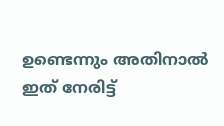ഉണ്ടെന്നും അതിനാൽ ഇത് നേരിട്ട്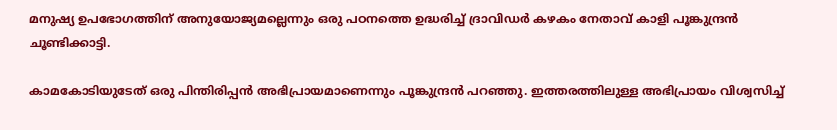മനുഷ്യ ഉപഭോഗത്തിന് അനുയോജ്യമല്ലെന്നും ഒരു പഠനത്തെ ഉദ്ധരിച്ച് ദ്രാവിഡര്‍ കഴകം നേതാവ് കാളി പൂങ്കുന്ദ്രൻ ചൂണ്ടിക്കാട്ടി.

കാമകോടിയുടേത് ഒരു പിന്തിരിപ്പൻ അഭിപ്രായമാണെന്നും പൂങ്കുന്ദ്രൻ പറഞ്ഞു. ഇത്തരത്തിലുള്ള അഭിപ്രായം വിശ്വസിച്ച്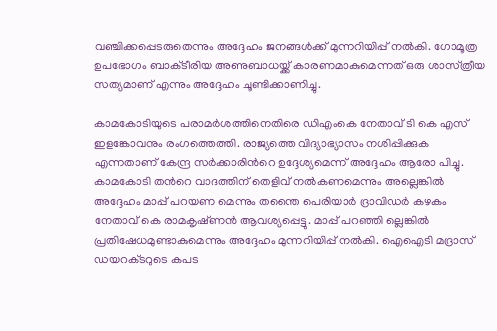വഞ്ചിക്കപ്പെടരുതെന്നും അദ്ദേഹം ജനങ്ങൾക്ക് മുന്നറിയിപ്പ് നൽകി. ഗോമൂത്ര ഉപഭോഗം ബാക്‌ടീരിയ അണുബാധയ്ക്ക് കാരണമാകുമെന്നത് ഒരു ശാസ്‌ത്രീയ സത്യമാണ് എന്നും അദ്ദേഹം ചൂണ്ടിക്കാണിച്ചു.

കാമകോടിയുടെ പരാമർശത്തിനെതിരെ ഡിഎംകെ നേതാവ് ടി കെ എസ് ഇളങ്കോവനും രംഗത്തെത്തി. രാജ്യത്തെ വിദ്യാഭ്യാസം നശിപ്പിക്കുക എന്നതാണ് കേന്ദ്ര സർക്കാരിന്‍റെ ഉദ്ദേശ്യമെന്ന് അദ്ദേഹം ആരോ പിച്ചു. കാമകോടി തന്‍റെ വാദത്തിന് തെളിവ് നൽകണമെന്നും അല്ലെങ്കിൽ അദ്ദേഹം മാപ്പ് പറയണ മെന്നും തന്തൈ പെരിയാർ ദ്രാവിഡർ കഴകം നേതാവ് കെ രാമകൃഷ്‌ണൻ ആവശ്യപ്പെട്ടു. മാപ്പ് പറഞ്ഞി ല്ലെങ്കിൽ പ്രതിഷേധമുണ്ടാകുമെന്നും അദ്ദേഹം മുന്നറിയിപ്പ് നല്‍കി. ഐഐടി മദ്രാസ് ഡയറക്‌ടറുടെ കപട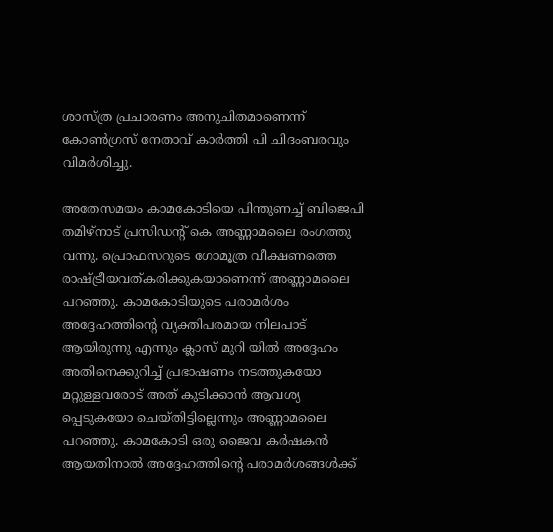ശാസ്‌ത്ര പ്രചാരണം അനുചിതമാണെന്ന് കോൺഗ്രസ് നേതാവ് കാർത്തി പി ചിദംബരവും വിമർശിച്ചു.

അതേസമയം കാമകോടിയെ പിന്തുണച്ച് ബിജെപി തമിഴ്‌നാട് പ്രസിഡന്‍റ് കെ അണ്ണാമലൈ രംഗത്തു വന്നു. പ്രൊഫസറുടെ ഗോമൂത്ര വീക്ഷണത്തെ രാഷ്‌ട്രീയവത്കരിക്കുകയാണെന്ന് അണ്ണാമലൈ പറഞ്ഞു. കാമകോടിയുടെ പരാമർശം അദ്ദേഹത്തിന്‍റെ വ്യക്തിപരമായ നിലപാട് ആയിരുന്നു എന്നും ക്ലാസ് മുറി യിൽ അദ്ദേഹം അതിനെക്കുറിച്ച് പ്രഭാഷണം നടത്തുകയോ മറ്റുള്ളവരോട് അത് കുടിക്കാൻ ആവശ്യ പ്പെടുകയോ ചെയ്‌തിട്ടില്ലെന്നും അണ്ണാമലൈ പറഞ്ഞു. കാമകോടി ഒരു ജൈവ കർഷകൻ ആയതിനാൽ അദ്ദേഹത്തിന്‍റെ പരാമർശങ്ങൾക്ക്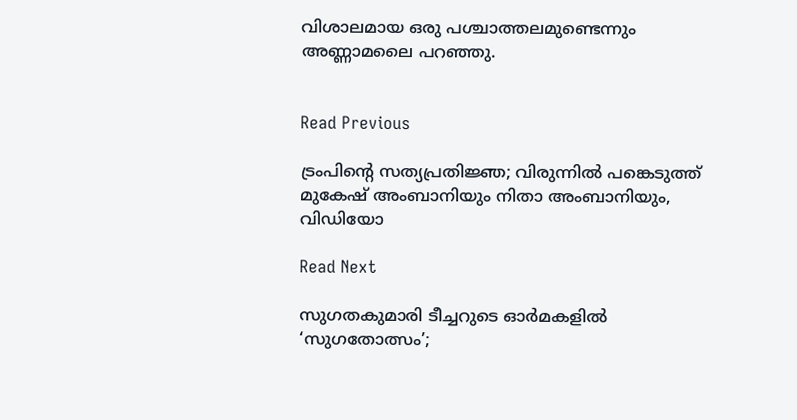വിശാലമായ ഒരു പശ്ചാത്തലമുണ്ടെന്നും അണ്ണാമലൈ പറഞ്ഞു.


Read Previous

ട്രംപിന്റെ സത്യപ്രതിജ്ഞ; വിരുന്നിൽ പങ്കെടുത്ത് മുകേഷ് അംബാനിയും നിതാ അംബാനിയും, വിഡിയോ

Read Next

സുഗതകുമാരി ടീച്ചറുടെ ഓര്‍മകളില്‍ ‘സുഗതോത്സം’;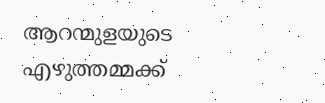ആറന്മുളയുടെ എഴുത്തമ്മക്ക്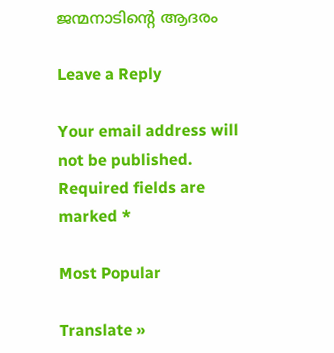ജന്മനാടിൻ്റെ ആദരം

Leave a Reply

Your email address will not be published. Required fields are marked *

Most Popular

Translate »